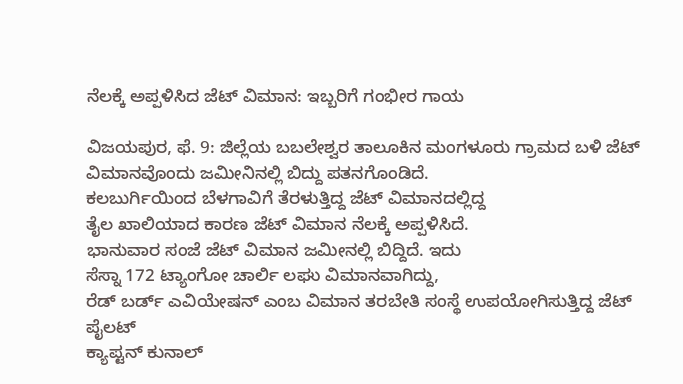ನೆಲಕ್ಕೆ ಅಪ್ಪಳಿಸಿದ ಜೆಟ್ ವಿಮಾನ: ಇಬ್ಬರಿಗೆ ಗಂಭೀರ ಗಾಯ

ವಿಜಯಪುರ, ಫೆ. 9: ಜಿಲ್ಲೆಯ ಬಬಲೇಶ್ವರ ತಾಲೂಕಿನ ಮಂಗಳೂರು ಗ್ರಾಮದ ಬಳಿ ಜೆಟ್ ವಿಮಾನವೊಂದು ಜಮೀನಿನಲ್ಲಿ ಬಿದ್ದು ಪತನಗೊಂಡಿದೆ.
ಕಲಬುರ್ಗಿಯಿಂದ ಬೆಳಗಾವಿಗೆ ತೆರಳುತ್ತಿದ್ದ ಜೆಟ್ ವಿಮಾನದಲ್ಲಿದ್ದ
ತೈಲ ಖಾಲಿಯಾದ ಕಾರಣ ಜೆಟ್ ವಿಮಾನ ನೆಲಕ್ಕೆ ಅಪ್ಪಳಿಸಿದೆ.
ಭಾನುವಾರ ಸಂಜೆ ಜೆಟ್ ವಿಮಾನ ಜಮೀನಲ್ಲಿ ಬಿದ್ದಿದೆ. ಇದು
ಸೆಸ್ನಾ 172 ಟ್ಯಾಂಗೋ ಚಾರ್ಲಿ ಲಘು ವಿಮಾನವಾಗಿದ್ದು,
ರೆಡ್ ಬರ್ಡ್ ಎವಿಯೇಷನ್ ಎಂಬ ವಿಮಾನ ತರಬೇತಿ ಸಂಸ್ಥೆ ಉಪಯೋಗಿಸುತ್ತಿದ್ದ ಜೆಟ್ ಪೈಲಟ್
ಕ್ಯಾಪ್ಟನ್ ಕುನಾಲ್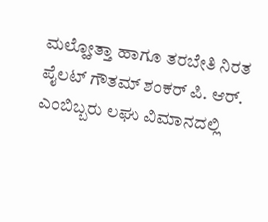ಮಲ್ಹೋತ್ತಾ ಹಾಗೂ ತರಬೇತಿ ನಿರತ ಪೈಲಟ್ ಗೌತಮ್ ಶಂಕರ್ ಪಿ. ಆರ್. ಎಂಬಿಬ್ಬರು ಲಘು ವಿಮಾನದಲ್ಲಿ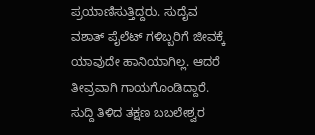ಪ್ರಯಾಣಿಸುತ್ತಿದ್ದರು. ಸುದೈವ ವಶಾತ್ ಪೈಲೆಟ್ ಗಳಿಬ್ಬರಿಗೆ ಜೀವಕ್ಕೆ ಯಾವುದೇ ಹಾನಿಯಾಗಿಲ್ಲ. ಆದರೆ ತೀವ್ರವಾಗಿ ಗಾಯಗೊಂಡಿದ್ದಾರೆ.
ಸುದ್ದಿ ತಿಳಿದ ತಕ್ಷಣ ಬಬಲೇಶ್ವರ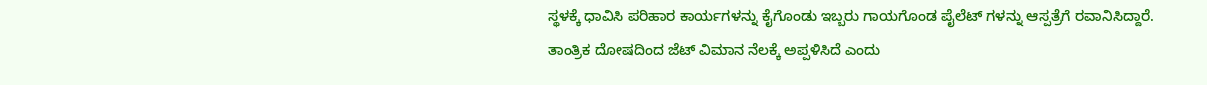ಸ್ಥಳಕ್ಕೆ ಧಾವಿಸಿ ಪರಿಹಾರ ಕಾರ್ಯಗಳನ್ನು ಕೈಗೊಂಡು ಇಬ್ಬರು ಗಾಯಗೊಂಡ ಪೈಲೆಟ್ ಗಳನ್ನು ಆಸ್ಪತ್ರೆಗೆ ರವಾನಿಸಿದ್ದಾರೆ.
ತಾಂತ್ರಿಕ ದೋಷದಿಂದ ಜೆಟ್ ವಿಮಾನ ನೆಲಕ್ಕೆ ಅಪ್ಪಳಿಸಿದೆ ಎಂದು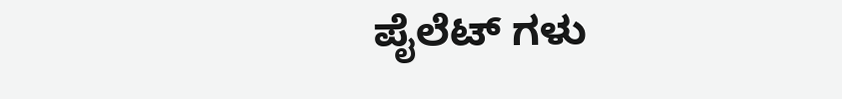ಪೈಲೆಟ್ ಗಳು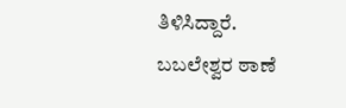ತಿಳಿಸಿದ್ದಾರೆ.
ಬಬಲೇಶ್ವರ ಠಾಣೆ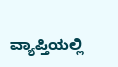ವ್ಯಾಪ್ತಿಯಲ್ಲಿ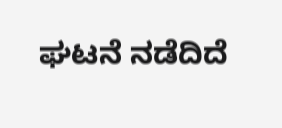ಘಟನೆ ನಡೆದಿದೆ